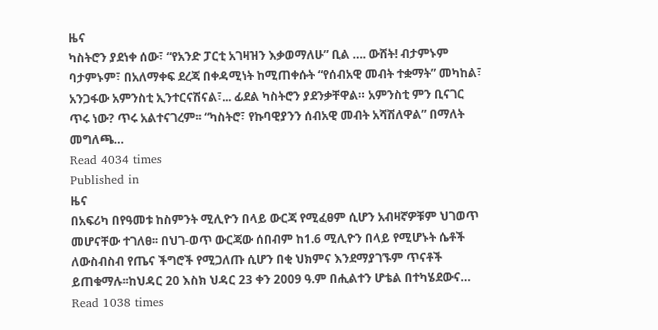ዜና
ካስትሮን ያደነቀ ሰው፣ “የአንድ ፓርቲ አገዛዝን እቃወማለሁ” ቢል …. ውሸት! ብታምኑም ባታምኑም፣ በአለማቀፍ ደረጃ በቀዳሚነት ከሚጠቀሱት “የሰብአዊ መብት ተቋማት” መካከል፣ አንጋፋው አምንስቲ ኢንተርናሽናል፣... ፊደል ካስትሮን ያደንቃቸዋል። አምንስቲ ምን ቢናገር ጥሩ ነው? ጥሩ አልተናገረም፡፡ “ካስትሮ፣ የኩባዊያንን ሰብአዊ መብት አሻሽለዋል” በማለት መግለጫ…
Read 4034 times
Published in
ዜና
በአፍሪካ በየዓመቱ ከስምንት ሚሊዮን በላይ ውርጃ የሚፈፀም ሲሆን አብዛኛዎቹም ህገወጥ መሆናቸው ተገለፀ፡፡ በህገ-ወጥ ውርጃው ሰበብም ከ1.6 ሚሊዮን በላይ የሚሆኑት ሴቶች ለውስብስብ የጤና ችግሮች የሚጋለጡ ሲሆን በቂ ህክምና እንደማያገኙም ጥናቶች ይጠቁማሉ፡፡ከህዳር 20 እስክ ህዳር 23 ቀን 2009 ዓ.ም በሒልተን ሆቴል በተካሄደውና…
Read 1038 times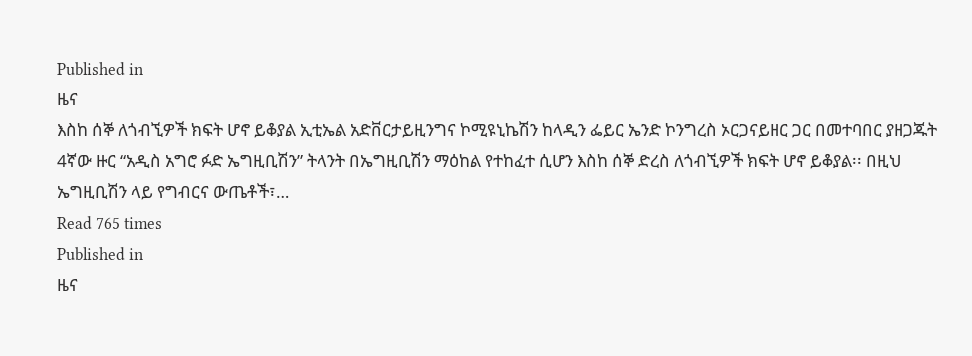Published in
ዜና
እስከ ሰኞ ለጎብኚዎች ክፍት ሆኖ ይቆያል ኢቲኤል አድቨርታይዚንግና ኮሚዩኒኬሽን ከላዲን ፌይር ኤንድ ኮንግረስ ኦርጋናይዘር ጋር በመተባበር ያዘጋጁት 4ኛው ዙር “አዲስ አግሮ ፉድ ኤግዚቢሽን” ትላንት በኤግዚቢሽን ማዕከል የተከፈተ ሲሆን እስከ ሰኞ ድረስ ለጎብኚዎች ክፍት ሆኖ ይቆያል፡፡ በዚህ ኤግዚቢሽን ላይ የግብርና ውጤቶች፣…
Read 765 times
Published in
ዜና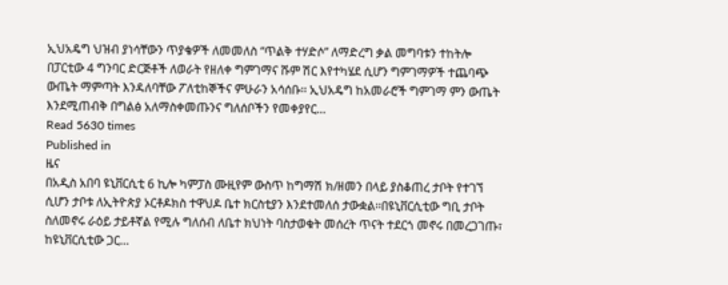ኢህአዴግ ህዝብ ያነሳቸውን ጥያቄዎች ለመመለስ “ጥልቅ ተሃድሶ” ለማድረግ ቃል መግባቱን ተከትሎ በፓርቲው 4 ግንባር ድርጅቶች ለወራት የዘለቀ ግምገማና ሹም ሽር እየተካሄደ ሲሆን ግምገማዎች ተጨባጭ ውጤት ማምጣት እንዳለባቸው ፖለቲከኞችና ምሁራን አሳሰቡ፡፡ ኢህአዴግ ከአመራሮች ግምገማ ምን ውጤት እንደሚጠብቅ በግልፅ አለማስቀመጡንና ግለሰቦችን የመቀያየር…
Read 5630 times
Published in
ዜና
በአዲስ አበባ ዩኒቨርሲቲ 6 ኪሎ ካምፓስ ሙዚየም ውስጥ ከግማሽ ክ/ዘመን በላይ ያስቆጠረ ታቦት የተገኘ ሲሆን ታቦቱ ለኢትዮጵያ ኦርቶዶክስ ተዋህዶ ቤተ ክርስቲያን እንደተመለሰ ታውቋል፡፡በዩኒቨርሲቲው ግቢ ታቦት ስለመኖሩ ራዕይ ታይቶኛል የሚሉ ግለሰብ ለቤተ ክህነት ባስታወቁት መሰረት ጥናት ተደርጎ መኖሩ በመረጋገጡ፣ ከዩኒቨርሲቲው ጋር…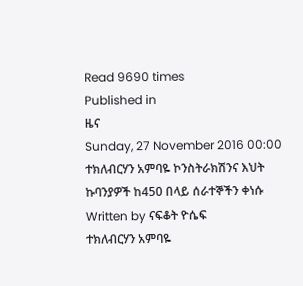Read 9690 times
Published in
ዜና
Sunday, 27 November 2016 00:00
ተክለብርሃን አምባዬ ኮንስትራክሽንና እህት ኩባንያዎች ከ450 በላይ ሰራተኞችን ቀነሱ
Written by ናፍቆት ዮሴፍ
ተክለብርሃን አምባዬ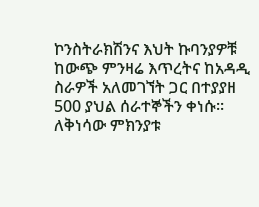ኮንስትራክሽንና እህት ኩባንያዎቹ ከውጭ ምንዛሬ እጥረትና ከአዳዲ ስራዎች አለመገኘት ጋር በተያያዘ 500 ያህል ሰራተኞችን ቀነሱ፡፡ ለቅነሳው ምክንያቱ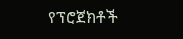የፕሮጀክቶች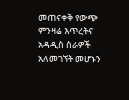መጠናቀቅ የውጭ ምንዛሬ እጥረትና አዳዲስ ስራዎች አለመገኘት መሆኑን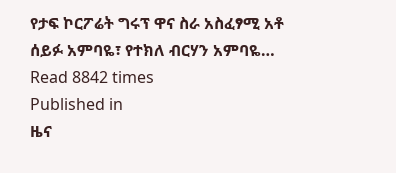የታፍ ኮርፖሬት ግሩፕ ዋና ስራ አስፈፃሚ አቶ ሰይፉ አምባዬ፣ የተክለ ብርሃን አምባዬ…
Read 8842 times
Published in
ዜና